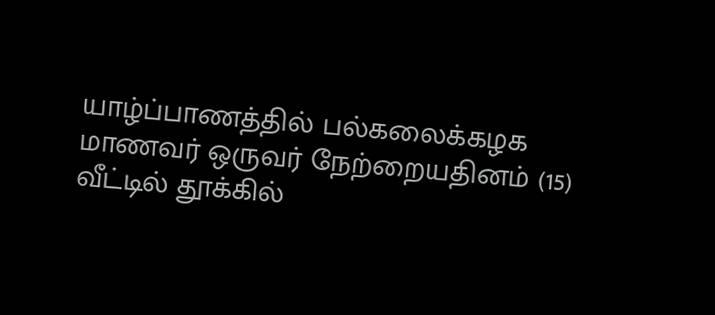யாழ்ப்பாணத்தில் பல்கலைக்கழக மாணவர் ஒருவர் நேற்றையதினம் (15) வீட்டில் தூக்கில்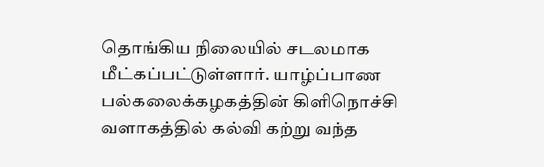தொங்கிய நிலையில் சடலமாக மீட்கப்பட்டுள்ளார். யாழ்ப்பாண பல்கலைக்கழகத்தின் கிளிநொச்சி வளாகத்தில் கல்வி கற்று வந்த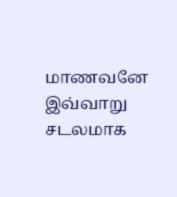மாணவனே இவ்வாறு சடலமாக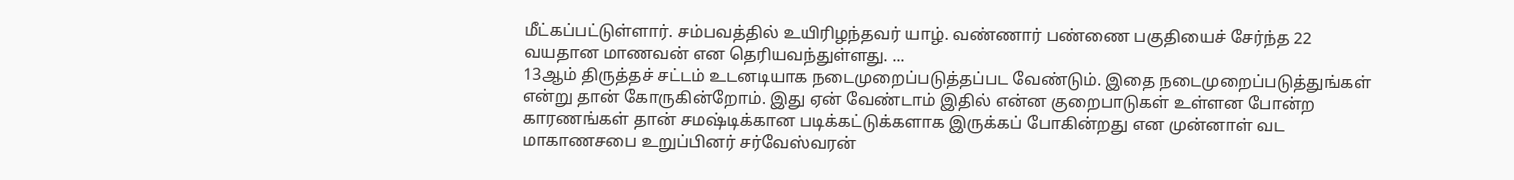மீட்கப்பட்டுள்ளார். சம்பவத்தில் உயிரிழந்தவர் யாழ். வண்ணார் பண்ணை பகுதியைச் சேர்ந்த 22 வயதான மாணவன் என தெரியவந்துள்ளது. ...
13ஆம் திருத்தச் சட்டம் உடனடியாக நடைமுறைப்படுத்தப்பட வேண்டும். இதை நடைமுறைப்படுத்துங்கள் என்று தான் கோருகின்றோம். இது ஏன் வேண்டாம் இதில் என்ன குறைபாடுகள் உள்ளன போன்ற காரணங்கள் தான் சமஷ்டிக்கான படிக்கட்டுக்களாக இருக்கப் போகின்றது என முன்னாள் வட மாகாணசபை உறுப்பினர் சர்வேஸ்வரன்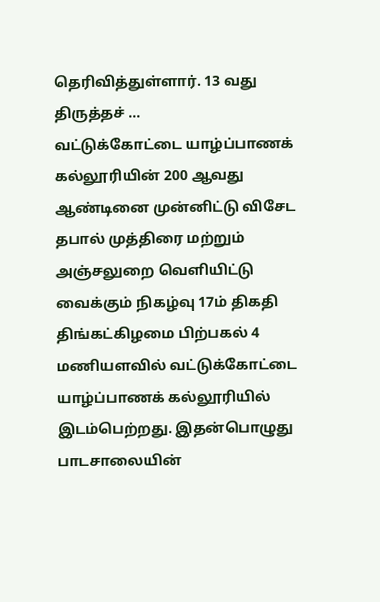தெரிவித்துள்ளார். 13 வது திருத்தச் ...
வட்டுக்கோட்டை யாழ்ப்பாணக் கல்லூரியின் 200 ஆவது ஆண்டினை முன்னிட்டு விசேட தபால் முத்திரை மற்றும் அஞ்சலுறை வெளியிட்டு வைக்கும் நிகழ்வு 17ம் திகதி திங்கட்கிழமை பிற்பகல் 4 மணியளவில் வட்டுக்கோட்டை யாழ்ப்பாணக் கல்லூரியில் இடம்பெற்றது. இதன்பொழுது பாடசாலையின்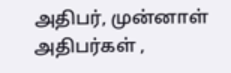அதிபர், முன்னாள் அதிபர்கள் ,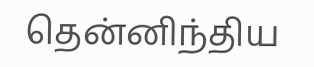தென்னிந்திய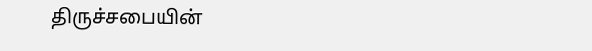திருச்சபையின்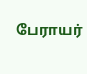பேராயர்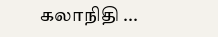கலாநிதி ...